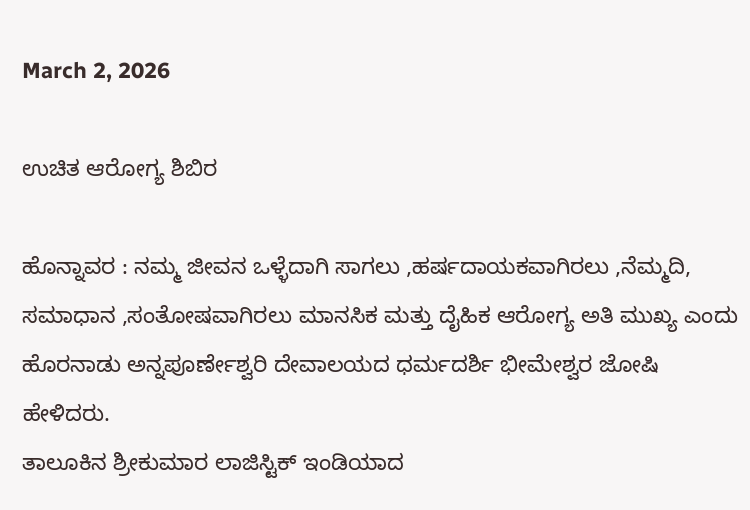March 2, 2026

ಉಚಿತ ಆರೋಗ್ಯ ಶಿಬಿರ

ಹೊನ್ನಾವರ : ನಮ್ಮ ಜೀವನ‌ ಒಳ್ಳೆದಾಗಿ ಸಾಗಲು ,ಹರ್ಷದಾಯಕವಾಗಿರಲು ,ನೆಮ್ಮದಿ, ಸಮಾಧಾನ ,ಸಂತೋಷವಾಗಿರಲು ಮಾನಸಿಕ ಮತ್ತು ದೈಹಿಕ ಆರೋಗ್ಯ ಅತಿ ಮುಖ್ಯ ಎಂದು ಹೊರನಾಡು ಅನ್ನಪೂರ್ಣೇಶ್ವರಿ ದೇವಾಲಯದ ಧರ್ಮದರ್ಶಿ ಭೀಮೇಶ್ವರ ಜೋಷಿ ಹೇಳಿದರು.
ತಾಲೂಕಿನ ಶ್ರೀಕುಮಾರ ಲಾಜಿಸ್ಟಿಕ್ ಇಂಡಿಯಾದ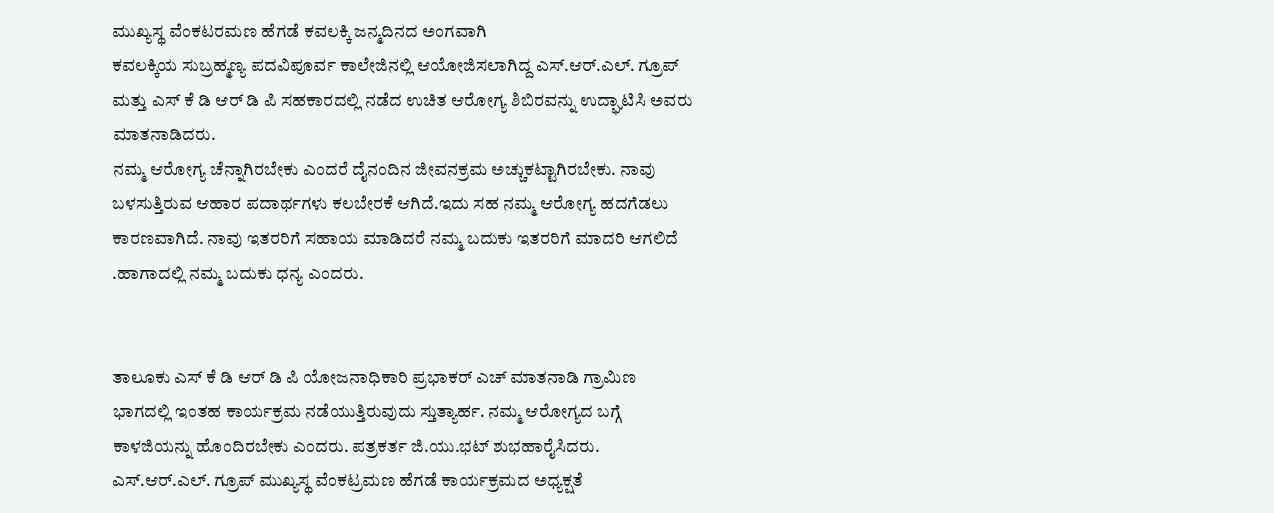ಮುಖ್ಯಸ್ಥ ವೆಂಕಟರಮಣ ಹೆಗಡೆ ಕವಲಕ್ಕಿ ಜನ್ಮದಿನದ ಅಂಗವಾಗಿ
ಕವಲಕ್ಕಿಯ ಸುಬ್ರಹ್ಮಣ್ಯ ಪದವಿಪೂರ್ವ ಕಾಲೇಜಿನಲ್ಲಿ‌ ಆಯೋಜಿಸಲಾಗಿದ್ದ ಎಸ್.ಆರ್.ಎಲ್. ಗ್ರೂಪ್ ಮತ್ತು ಎಸ್ ಕೆ ಡಿ ಆರ್ ಡಿ ಪಿ ಸಹಕಾರದಲ್ಲಿ ನಡೆದ ಉಚಿತ ಆರೋಗ್ಯ ಶಿಬಿರವನ್ನು ಉದ್ಘಾಟಿಸಿ ಅವರು ಮಾತನಾಡಿದರು.
ನಮ್ಮ ಆರೋಗ್ಯ ಚೆನ್ನಾಗಿರಬೇಕು ಎಂದರೆ ದೈನಂದಿನ ಜೀವನಕ್ರಮ ಅಚ್ಚುಕಟ್ಟಾಗಿರಬೇಕು. ನಾವು ಬಳಸುತ್ತಿರುವ ಆಹಾರ ಪದಾರ್ಥಗಳು ಕಲಬೇರಕೆ ಆಗಿದೆ.ಇದು ಸಹ ನಮ್ಮ ಆರೋಗ್ಯ ಹದಗೆಡಲು ಕಾರಣವಾಗಿದೆ. ನಾವು ಇತರರಿಗೆ ಸಹಾಯ ಮಾಡಿದರೆ ನಮ್ಮ ಬದುಕು ಇತರರಿಗೆ ಮಾದರಿ ಆಗಲಿದೆ .ಹಾಗಾದಲ್ಲಿ ನಮ್ಮ ಬದುಕು ಧನ್ಯ ಎಂದರು.


ತಾಲೂಕು ಎಸ್ ಕೆ ಡಿ ಆರ್ ಡಿ ಪಿ ಯೋಜನಾಧಿಕಾರಿ ಪ್ರಭಾಕರ್ ಎಚ್ ಮಾತನಾಡಿ ಗ್ರಾಮಿಣ ಭಾಗದಲ್ಲಿ ಇಂತಹ ಕಾರ್ಯಕ್ರಮ ನಡೆಯುತ್ತಿರುವುದು ಸ್ತುತ್ಯಾರ್ಹ. ನಮ್ಮ ಆರೋಗ್ಯದ ಬಗ್ಗೆ ಕಾಳಜಿಯನ್ನು ಹೊಂದಿರಬೇಕು ಎಂದರು. ಪತ್ರಕರ್ತ ಜಿ.ಯು.ಭಟ್ ಶುಭಹಾರೈಸಿದರು. ಎಸ್.ಆರ್.ಎಲ್. ಗ್ರೂಪ್ ಮುಖ್ಯಸ್ಥ ವೆಂಕಟ್ರಮಣ ಹೆಗಡೆ ಕಾರ್ಯಕ್ರಮದ ಅಧ್ಯಕ್ಷತೆ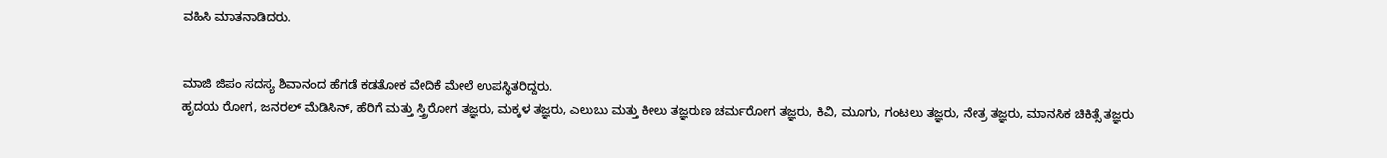ವಹಿಸಿ ಮಾತನಾಡಿದರು.


ಮಾಜಿ ಜಿಪಂ ಸದಸ್ಯ ಶಿವಾನಂದ ‌ಹೆಗಡೆ ಕಡತೋಕ ವೇದಿಕೆ‌ ಮೇಲೆ ಉಪಸ್ಥಿತರಿದ್ದರು.
ಹೃದಯ ರೋಗ, ಜನರಲ್ ಮೆಡಿಸಿನ್, ಹೆರಿಗೆ ಮತ್ತು ಸ್ತ್ರಿರೋಗ ತಜ್ಞರು, ಮಕ್ಕಳ ತಜ್ಞರು, ಎಲುಬು ಮತ್ತು ಕೀಲು ತಜ್ಞರುಣ ಚರ್ಮರೋಗ ತಜ್ಞರು, ಕಿವಿ, ಮೂಗು, ಗಂಟಲು ತಜ್ಞರು, ನೇತ್ರ ತಜ್ಞರು, ಮಾನಸಿಕ ಚಿಕಿತ್ಸೆ ತಜ್ಞರು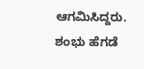ಆಗಮಿಸಿದ್ದರು. ಶಂಭು ಹೆಗಡೆ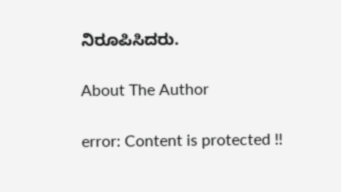ನಿರೂಪಿಸಿದರು.

About The Author

error: Content is protected !!